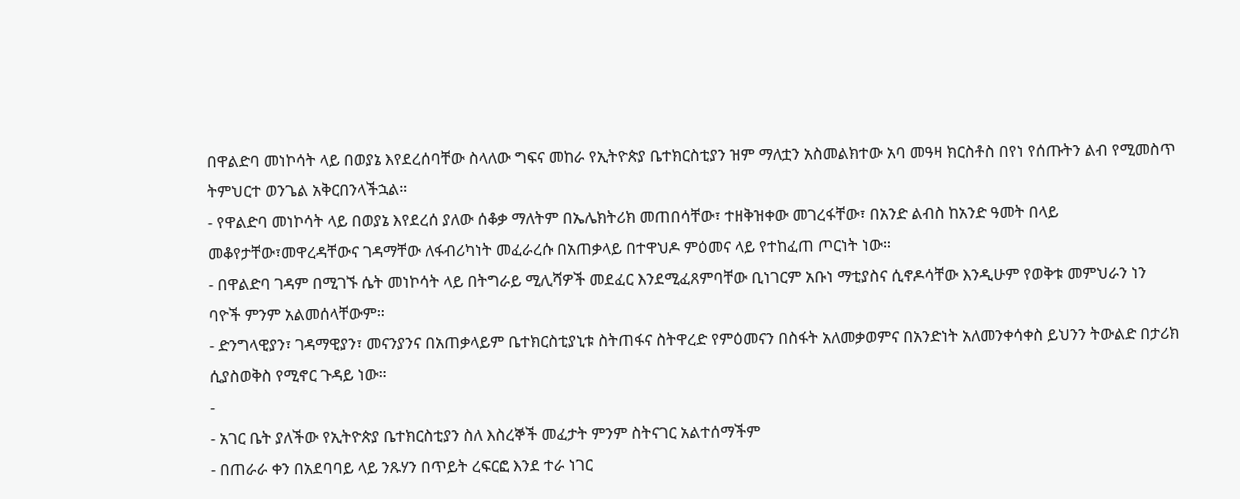በዋልድባ መነኮሳት ላይ በወያኔ እየደረሰባቸው ስላለው ግፍና መከራ የኢትዮጵያ ቤተክርስቲያን ዝም ማለቷን አስመልክተው አባ መዓዛ ክርስቶስ በየነ የሰጡትን ልብ የሚመስጥ ትምህርተ ወንጌል አቅርበንላችኋል።
- የዋልድባ መነኮሳት ላይ በወያኔ እየደረሰ ያለው ሰቆቃ ማለትም በኤሌክትሪክ መጠበሳቸው፣ ተዘቅዝቀው መገረፋቸው፣ በአንድ ልብስ ከአንድ ዓመት በላይ መቆየታቸው፣መዋረዳቸውና ገዳማቸው ለፋብሪካነት መፈራረሱ በአጠቃላይ በተዋህዶ ምዕመና ላይ የተከፈጠ ጦርነት ነው።
- በዋልድባ ገዳም በሚገኙ ሴት መነኮሳት ላይ በትግራይ ሚሊሻዎች መደፈር እንደሚፈጸምባቸው ቢነገርም አቡነ ማቲያስና ሲኖዶሳቸው እንዲሁም የወቅቱ መምህራን ነን ባዮች ምንም አልመሰላቸውም።
- ድንግላዊያን፣ ገዳማዊያን፣ መናንያንና በአጠቃላይም ቤተክርስቲያኒቱ ስትጠፋና ስትዋረድ የምዕመናን በስፋት አለመቃወምና በአንድነት አለመንቀሳቀስ ይህንን ትውልድ በታሪክ ሲያስወቅስ የሚኖር ጉዳይ ነው።
-
- አገር ቤት ያለችው የኢትዮጵያ ቤተክርስቲያን ስለ እስረኞች መፈታት ምንም ስትናገር አልተሰማችም
- በጠራራ ቀን በአደባባይ ላይ ንጹሃን በጥይት ረፍርፎ እንደ ተራ ነገር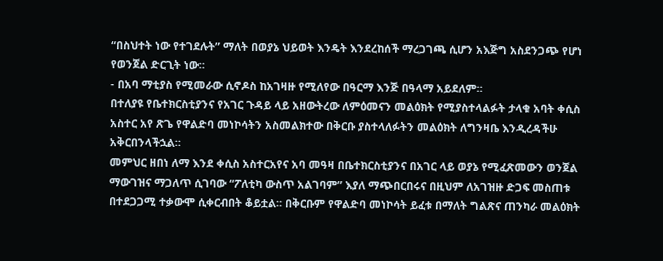“በስህተት ነው የተገደሉት” ማለት በወያኔ ህይወት እንዴት እንደረከሰች ማረጋገጫ ሲሆን አእጅግ አስደንጋጭ የሆነ የወንጀል ድርጊት ነው።
- በአባ ማቲያስ የሚመራው ሲኖዶስ ከአገዛዙ የሚለየው በዓርማ እንጅ በዓላማ አይደለም።
በተለያዩ የቤተክርስቲያንና የአገር ጉዳይ ላይ አዘውትረው ለምዕመናን መልዕክት የሚያስተላልፉት ታላቁ አባት ቀሲስ አስተር አየ ጽጌ የዋልድባ መነኮሳትን አስመልክተው በቅርቡ ያስተላለፉትን መልዕክት ለግንዛቤ እንዲረዳችሁ አቅርበንላችኋል።
መምህር ዘበነ ለማ እንደ ቀሲስ አስተርአየና አባ መዓዛ በቤተክርስቲያንና በአገር ላይ ወያኔ የሚፈጽመውን ወንጀል ማውገዝና ማጋለጥ ሲገባው “ፖለቲካ ውስጥ አልገባም” እያለ ማጭበርበሩና በዚህም ለአገዝዙ ድጋፍ መስጠቱ በተደጋጋሚ ተቃውሞ ሲቀርብበት ቆይቷል። በቅርቡም የዋልድባ መነኮሳት ይፈቱ በማለት ግልጽና ጠንካራ መልዕክት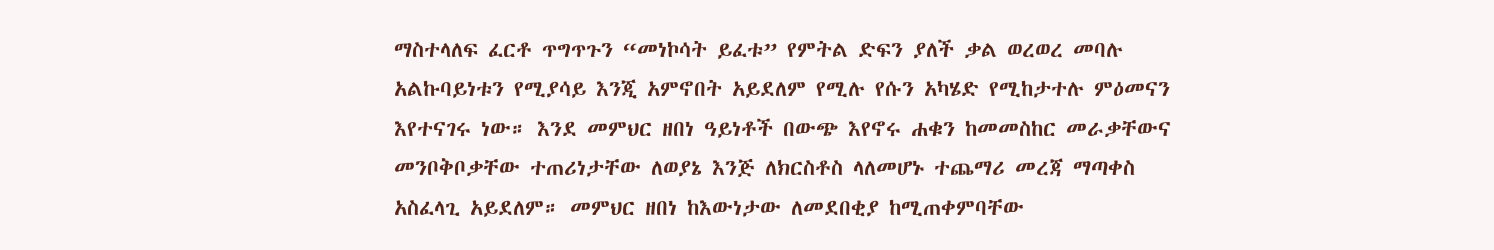ማስተላለፍ ፈርቶ ጥግጥጉን “መነኮሳት ይፈቱ” የምትል ድፍን ያለች ቃል ወረወረ መባሉ አልኩባይነቱን የሚያሳይ እንጂ አምኖበት አይደለም የሚሉ የሱን አካሄድ የሚከታተሉ ምዕመናን እየተናገሩ ነው። እንደ መምህር ዘበነ ዓይነቶች በውጭ እየኖሩ ሐቁን ከመመስከር መራቃቸውና መንቦቅቦቃቸው ተጠሪነታቸው ለወያኔ እንጅ ለክርስቶስ ላለመሆኑ ተጨማሪ መረጃ ማጣቀስ አስፈላጊ አይደለም። መምህር ዘበነ ከእውነታው ለመደበቂያ ከሚጠቀምባቸው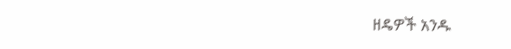ዘዴዎች አንዱ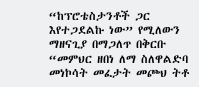“ከፕሮቴስታንቶች ጋር እየተጋደልኩ ነው” የሚለውን ማዘናጊያ በማጋለጥ በቅርቡ “መምህር ዘበነ ለማ ስለዋልድባ መነኮሳት መፈታት መጮህ ትቶ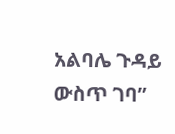አልባሌ ጉዳይ ውስጥ ገባ”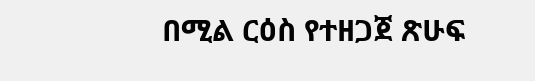በሚል ርዕስ የተዘጋጀ ጽሁፍ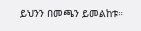ይህንን በመጫን ይመልከቱ።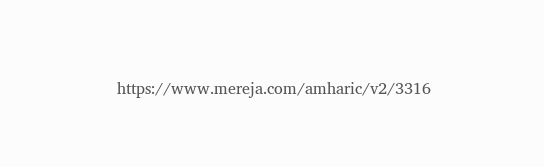https://www.mereja.com/amharic/v2/3316